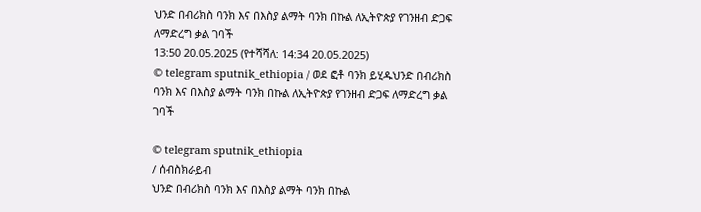ህንድ በብሪክስ ባንክ እና በእስያ ልማት ባንክ በኩል ለኢትዮጵያ የገንዘብ ድጋፍ ለማድረግ ቃል ገባች
13:50 20.05.2025 (የተሻሻለ: 14:34 20.05.2025)
© telegram sputnik_ethiopia / ወደ ፎቶ ባንክ ይሂዱህንድ በብሪክስ ባንክ እና በእስያ ልማት ባንክ በኩል ለኢትዮጵያ የገንዘብ ድጋፍ ለማድረግ ቃል ገባች

© telegram sputnik_ethiopia
/ ሰብስክራይብ
ህንድ በብሪክስ ባንክ እና በእስያ ልማት ባንክ በኩል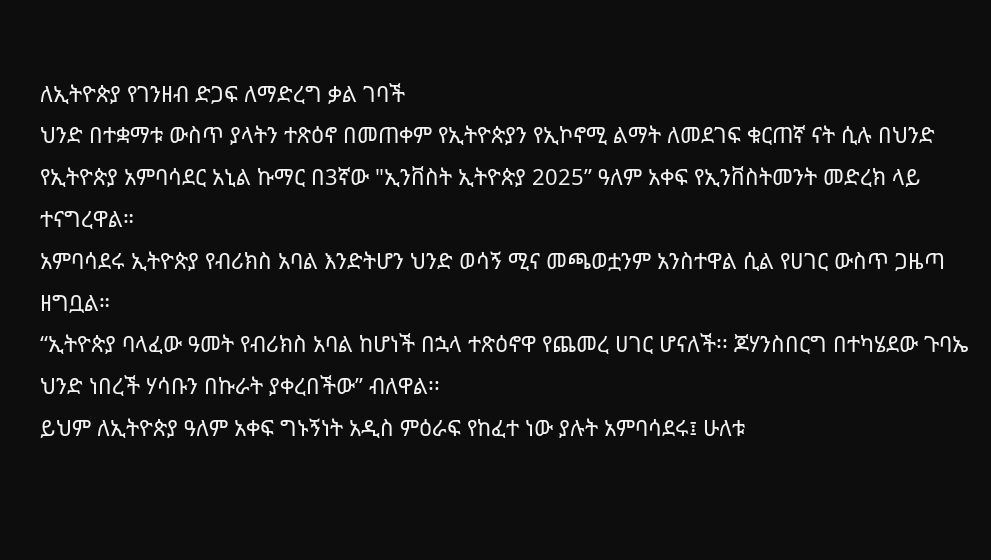ለኢትዮጵያ የገንዘብ ድጋፍ ለማድረግ ቃል ገባች
ህንድ በተቋማቱ ውስጥ ያላትን ተጽዕኖ በመጠቀም የኢትዮጵያን የኢኮኖሚ ልማት ለመደገፍ ቁርጠኛ ናት ሲሉ በህንድ የኢትዮጵያ አምባሳደር አኒል ኩማር በ3ኛው "ኢንቨስት ኢትዮጵያ 2025” ዓለም አቀፍ የኢንቨስትመንት መድረክ ላይ ተናግረዋል።
አምባሳደሩ ኢትዮጵያ የብሪክስ አባል እንድትሆን ህንድ ወሳኝ ሚና መጫወቷንም አንስተዋል ሲል የሀገር ውስጥ ጋዜጣ ዘግቧል።
“ኢትዮጵያ ባላፈው ዓመት የብሪክስ አባል ከሆነች በኋላ ተጽዕኖዋ የጨመረ ሀገር ሆናለች፡፡ ጆሃንስበርግ በተካሄደው ጉባኤ ህንድ ነበረች ሃሳቡን በኩራት ያቀረበችው” ብለዋል፡፡
ይህም ለኢትዮጵያ ዓለም አቀፍ ግኑኝነት አዲስ ምዕራፍ የከፈተ ነው ያሉት አምባሳደሩ፤ ሁለቱ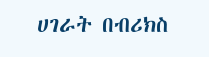ሀገራት በብሪክስ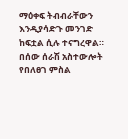ማዕቀፍ ትብብራቸውን እንዲያሳድጉ መንገድ ከፍቷል ሲሉ ተናግረዋል።
በሰው ሰራሽ አስተውሎት የበለፀገ ምስል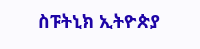ስፑትኒክ ኢትዮጵያ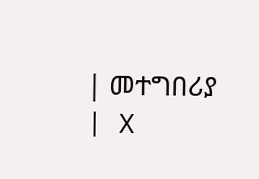| መተግበሪያ | X